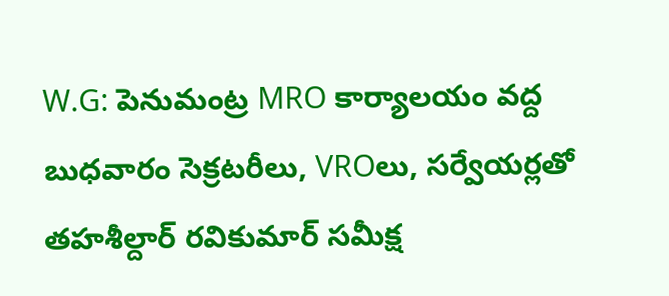W.G: పెనుమంట్ర MRO కార్యాలయం వద్ద బుధవారం సెక్రటరీలు, VROలు, సర్వేయర్లతో తహశీల్దార్ రవికుమార్ సమీక్ష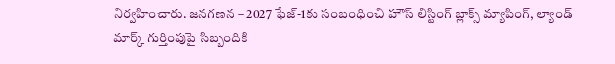నిర్వహించారు. జనగణన – 2027 ఫేజ్-1కు సంబంధించి హౌస్ లిస్టింగ్ బ్లాక్స్ మ్యాపింగ్, ల్యాండ్ మార్క్ గుర్తింపుపై సిబ్బందికి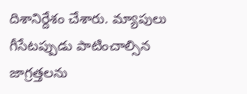దిశానిర్దేశం చేశారు. మ్యాపులు గీసేటప్పుడు పాటించాల్సిన జాగ్రత్తలను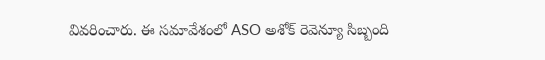వివరించారు. ఈ సమావేశంలో ASO అశోక్ రెవెన్యూ సిబ్బంది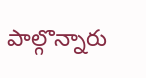పాల్గొన్నారు